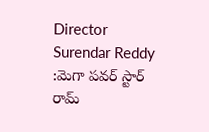Director Surendar Reddy :మెగా పవర్ స్టార్ రామ్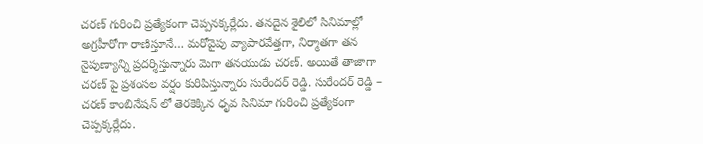చరణ్ గురించి ప్రత్యేకంగా చెప్పనక్కర్లేదు. తనదైన శైలిలో సినిమాల్లో అగ్రహీరోగా రాణిస్తూనే… మరోవైపు వ్యాపారవేత్తగా, నిర్మాతగా తన నైపుణ్యాన్ని ప్రదర్శిస్తున్నారు మెగా తనయుడు చరణ్. అయితే తాజాగా చరణ్ పై ప్రశంసల వర్షం కురిపిస్తున్నారు సురేందర్ రెడ్డి. సురేందర్ రెడ్డి – చరణ్ కాంబినేషన్ లో తెరకెక్కిన ధృవ సినిమా గురించి ప్రత్యేకంగా చెప్పక్కర్లేదు.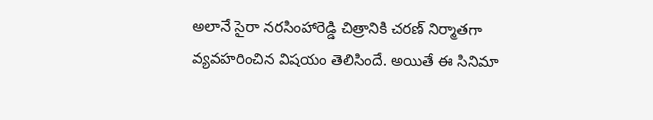అలానే సైరా నరసింహారెడ్డి చిత్రానికి చరణ్ నిర్మాతగా వ్యవహరించిన విషయం తెలిసిందే. అయితే ఈ సినిమా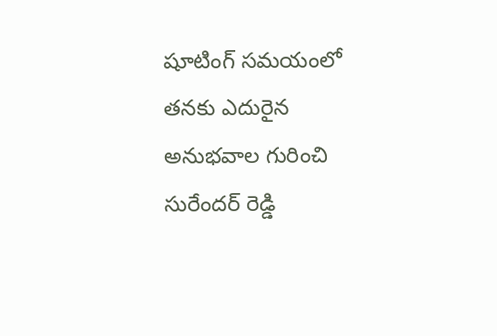షూటింగ్ సమయంలో తనకు ఎదురైన అనుభవాల గురించి సురేందర్ రెడ్డి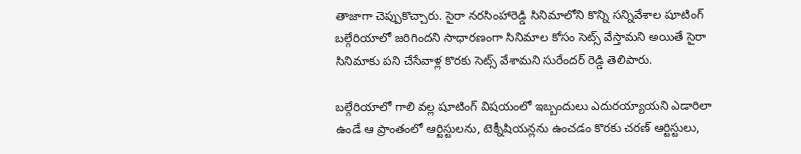తాజాగా చెప్పుకొచ్చారు. సైరా నరసింహారెడ్డి సినిమాలోని కొన్ని సన్నివేశాల షూటింగ్ బల్గేరియాలో జరిగిందని సాధారణంగా సినిమాల కోసం సెట్స్ వేస్తామని అయితే సైరా సినిమాకు పని చేసేవాళ్ల కొరకు సెట్స్ వేశామని సురేందర్ రెడ్డి తెలిపారు.

బల్గేరియాలో గాలి వల్ల షూటింగ్ విషయంలో ఇబ్బందులు ఎదురయ్యాయని ఎడారిలా ఉండే ఆ ప్రాంతంలో ఆర్టిస్టులను, టెక్నీషియన్లను ఉంచడం కొరకు చరణ్ ఆర్టిస్టులు,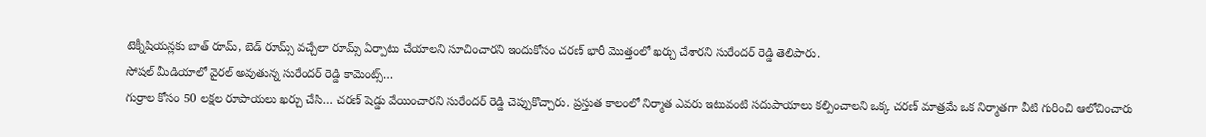టెక్నీషియన్లకు బాత్ రూమ్, బెడ్ రూమ్స్ వచ్చేలా రూమ్స్ ఏర్పాటు చేయాలని సూచించారని ఇందుకోసం చరణ్ భారీ మొత్తంలో ఖర్చు చేశారని సురేందర్ రెడ్డి తెలిపారు.
సోషల్ మీడియాలో వైరల్ అవుతున్న సురేందర్ రెడ్డి కామెంట్స్…
గుర్రాల కోసం 50 లక్షల రూపాయలు ఖర్చు చేసి… చరణ్ షెడ్డు వేయించారని సురేందర్ రెడ్డి చెప్పుకొచ్చారు. ప్రస్తుత కాలంలో నిర్మాత ఎవరు ఇటువంటి సదుపాయాలు కల్పించాలని ఒక్క చరణ్ మాత్రమే ఒక నిర్మాతగా వీటి గురించి ఆలోచించారు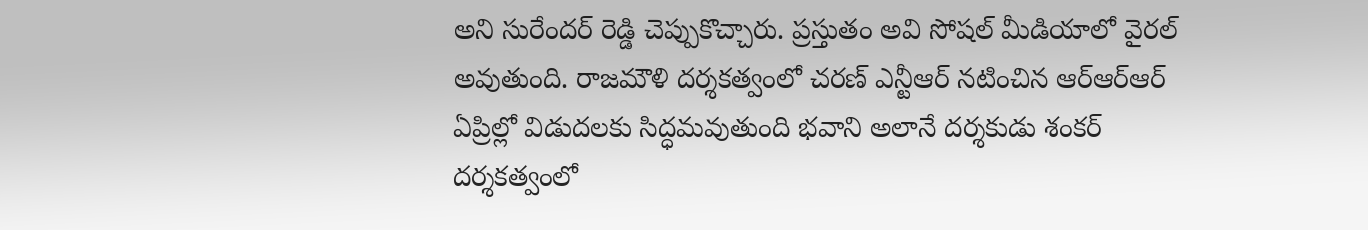అని సురేందర్ రెడ్డి చెప్పుకొచ్చారు. ప్రస్తుతం అవి సోషల్ మీడియాలో వైరల్ అవుతుంది. రాజమౌళి దర్శకత్వంలో చరణ్ ఎన్టీఆర్ నటించిన ఆర్ఆర్ఆర్ ఏప్రిల్లో విడుదలకు సిద్ధమవుతుంది భవాని అలానే దర్శకుడు శంకర్ దర్శకత్వంలో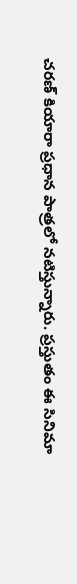చరణ్ కియారా ప్రధాన పాత్రలో నటిస్తున్నారు. ప్రస్తుతం ఈ సినిమా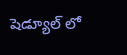షెడ్యూల్ లో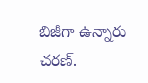బిజీగా ఉన్నారు చరణ్.